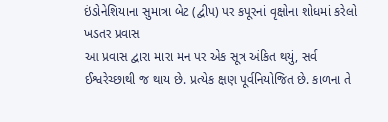ઇંડોનેશિયાના સુમાત્રા બેટ (દ્વીપ) પર કપૂરનાં વૃક્ષોના શોધમાં કરેલો ખડતર પ્રવાસ
આ પ્રવાસ દ્વારા મારા મન પર એક સૂત્ર અંકિત થયું, સર્વ ઈશ્વરેચ્છાથી જ થાય છે. પ્રત્યેક ક્ષણ પૂર્વનિયોજિત છે. કાળના તે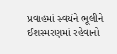પ્રવાહમાં સ્વયંને ભૂલીને ઈશસ્મરણમાં રહેવાનો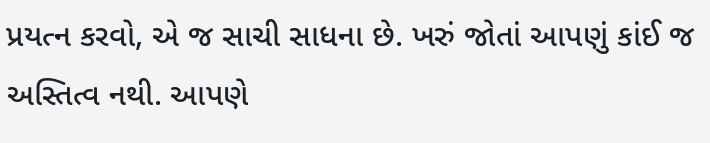પ્રયત્ન કરવો, એ જ સાચી સાધના છે. ખરું જોતાં આપણું કાંઈ જ અસ્તિત્વ નથી. આપણે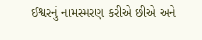ઈશ્વરનું નામસ્મરણ કરીએ છીએ અને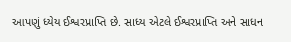આપણું ધ્યેય ઈશ્વરપ્રાપ્તિ છે. સાધ્ય એટલે ઈશ્વરપ્રાપ્તિ અને સાધન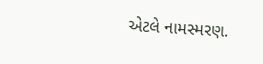એટલે નામસ્મરણ.